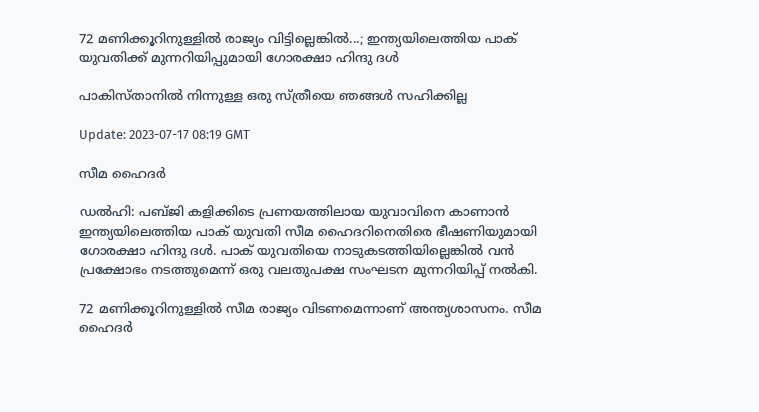72 മണിക്കൂറിനുള്ളില്‍ രാജ്യം വിട്ടില്ലെങ്കില്‍...; ഇന്ത്യയിലെത്തിയ പാക് യുവതിക്ക് മുന്നറിയിപ്പുമായി ഗോരക്ഷാ ഹിന്ദു ദൾ

പാകിസ്താനില്‍ നിന്നുള്ള ഒരു സ്ത്രീയെ ഞങ്ങള്‍ സഹിക്കില്ല

Update: 2023-07-17 08:19 GMT

സീമ ഹൈദര്‍

ഡല്‍ഹി: പബ്ജി കളിക്കിടെ പ്രണയത്തിലായ യുവാവിനെ കാണാന്‍ ഇന്ത്യയിലെത്തിയ പാക് യുവതി സീമ ഹൈദറിനെതിരെ ഭീഷണിയുമായി ഗോരക്ഷാ ഹിന്ദു ദൾ. പാക് യുവതിയെ നാടുകടത്തിയില്ലെങ്കിൽ വൻ പ്രക്ഷോഭം നടത്തുമെന്ന് ഒരു വലതുപക്ഷ സംഘടന മുന്നറിയിപ്പ് നൽകി.

72 മണിക്കൂറിനുള്ളില്‍ സീമ രാജ്യം വിടണമെന്നാണ് അന്ത്യശാസനം. സീമ ഹൈദർ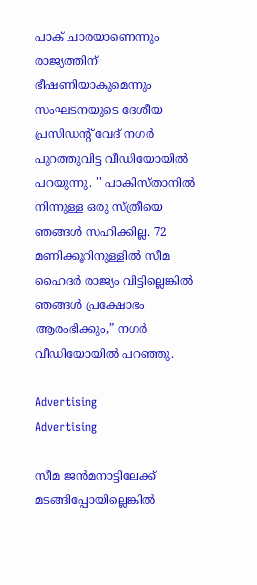പാക് ചാരയാണെന്നും രാജ്യത്തിന് ഭീഷണിയാകുമെന്നും സംഘടനയുടെ ദേശീയ പ്രസിഡന്‍റ് വേദ് നഗർ പുറത്തുവിട്ട വീഡിയോയില്‍ പറയുന്നു. '' പാകിസ്താനില്‍ നിന്നുള്ള ഒരു സ്ത്രീയെ ഞങ്ങള്‍ സഹിക്കില്ല. 72 മണിക്കൂറിനുള്ളിൽ സീമ ഹൈദർ രാജ്യം വിട്ടില്ലെങ്കിൽ ഞങ്ങൾ പ്രക്ഷോഭം ആരംഭിക്കും,” നഗർ വീഡിയോയിൽ പറഞ്ഞു.

Advertising
Advertising

സീമ ജന്‍മനാട്ടിലേക്ക് മടങ്ങിപ്പോയില്ലെങ്കില്‍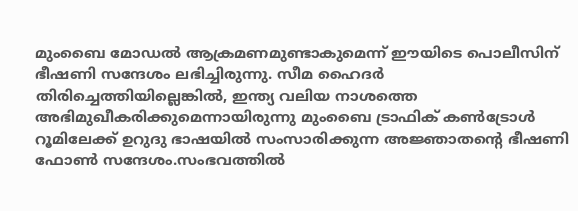മുംബൈ മോഡല്‍ ആക്രമണമുണ്ടാകുമെന്ന് ഈയിടെ പൊലീസിന് ഭീഷണി സന്ദേശം ലഭിച്ചിരുന്നു. സീമ ഹൈദർ തിരിച്ചെത്തിയില്ലെങ്കിൽ, ഇന്ത്യ വലിയ നാശത്തെ അഭിമുഖീകരിക്കുമെന്നായിരുന്നു മുംബൈ ട്രാഫിക് കൺട്രോൾ റൂമിലേക്ക് ഉറുദു ഭാഷയിൽ സംസാരിക്കുന്ന അജ്ഞാതന്‍റെ ഭീഷണി ഫോൺ സന്ദേശം.സംഭവത്തിൽ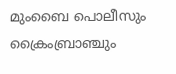മുംബൈ പൊലീസും ക്രൈംബ്രാഞ്ചും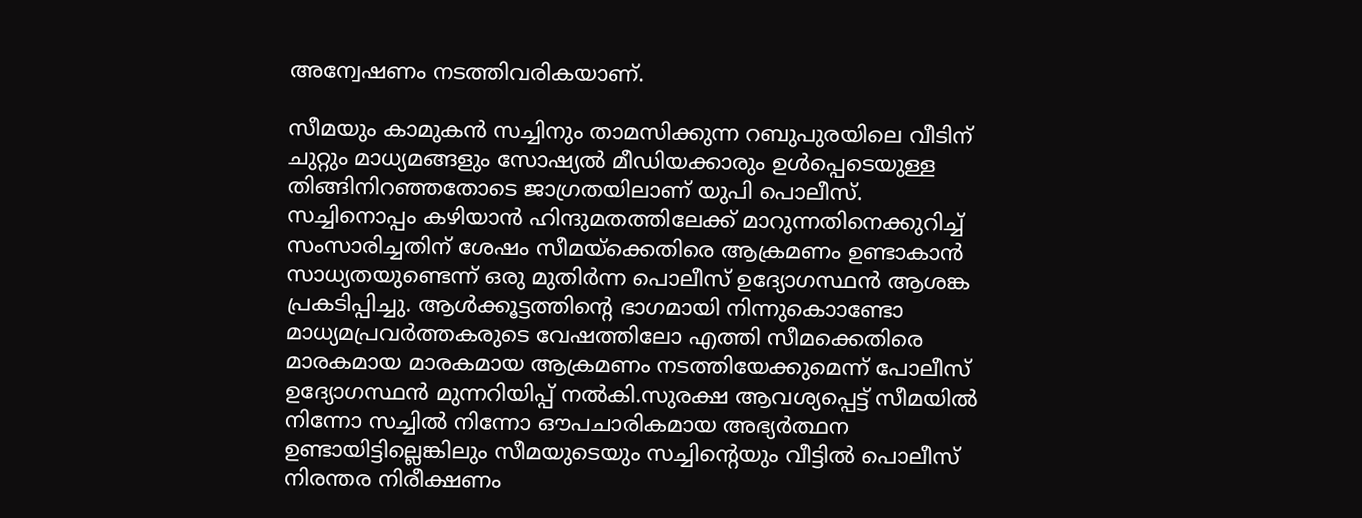അന്വേഷണം നടത്തിവരികയാണ്.

സീമയും കാമുകന്‍ സച്ചിനും താമസിക്കുന്ന റബുപുരയിലെ വീടിന് ചുറ്റും മാധ്യമങ്ങളും സോഷ്യൽ മീഡിയക്കാരും ഉൾപ്പെടെയുള്ള തിങ്ങിനിറഞ്ഞതോടെ ജാഗ്രതയിലാണ് യുപി പൊലീസ്. സച്ചിനൊപ്പം കഴിയാൻ ഹിന്ദുമതത്തിലേക്ക് മാറുന്നതിനെക്കുറിച്ച് സംസാരിച്ചതിന് ശേഷം സീമയ്‌ക്കെതിരെ ആക്രമണം ഉണ്ടാകാന്‍ സാധ്യതയുണ്ടെന്ന് ഒരു മുതിർന്ന പൊലീസ് ഉദ്യോഗസ്ഥൻ ആശങ്ക പ്രകടിപ്പിച്ചു. ആള്‍ക്കൂട്ടത്തിന്‍റെ ഭാഗമായി നിന്നുകൊാണ്ടോ മാധ്യമപ്രവര്‍ത്തകരുടെ വേഷത്തിലോ എത്തി സീമക്കെതിരെ മാരകമായ മാരകമായ ആക്രമണം നടത്തിയേക്കുമെന്ന് പോലീസ് ഉദ്യോഗസ്ഥൻ മുന്നറിയിപ്പ് നൽകി.സുരക്ഷ ആവശ്യപ്പെട്ട് സീമയിൽ നിന്നോ സച്ചിൽ നിന്നോ ഔപചാരികമായ അഭ്യർത്ഥന ഉണ്ടായിട്ടില്ലെങ്കിലും സീമയുടെയും സച്ചിന്റെയും വീട്ടിൽ പൊലീസ് നിരന്തര നിരീക്ഷണം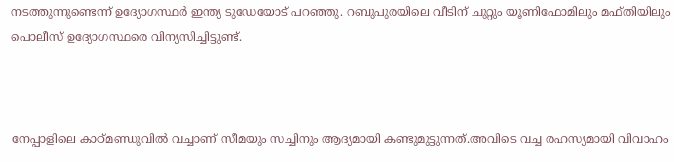നടത്തുന്നുണ്ടെന്ന് ഉദ്യോഗസ്ഥർ ഇന്ത്യ ടുഡേയോട് പറഞ്ഞു. റബുപുരയിലെ വീടിന് ചുറ്റും യൂണിഫോമിലും മഫ്തിയിലും പൊലീസ് ഉദ്യോഗസ്ഥരെ വിന്യസിച്ചിട്ടുണ്ട്.



നേപ്പാളിലെ കാഠ്മണ്ഡുവിൽ വച്ചാണ് സീമയും സച്ചിനും ആദ്യമായി കണ്ടുമുട്ടുന്നത്.അവിടെ വച്ച രഹസ്യമായി വിവാഹം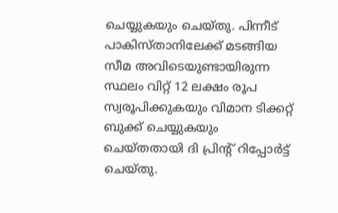ചെയ്യുകയും ചെയ്തു. പിന്നീട് പാകിസ്താനിലേക്ക് മടങ്ങിയ സീമ അവിടെയുണ്ടായിരുന്ന സ്ഥലം വിറ്റ് 12 ലക്ഷം രൂപ സ്വരൂപിക്കുകയും വിമാന ടിക്കറ്റ് ബുക്ക് ചെയ്യുകയും ചെയ്തതായി ദി പ്രിന്‍റ് റിപ്പോര്‍ട്ട് ചെയ്തു.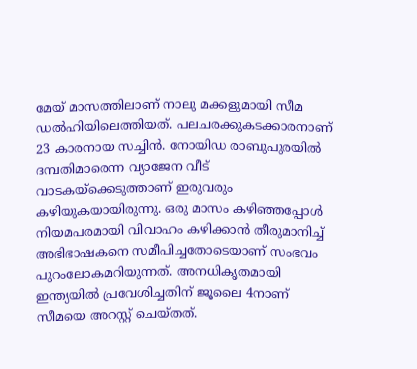മേയ് മാസത്തിലാണ് നാലു മക്കളുമായി സീമ ഡല്‍ഹിയിലെത്തിയത്. പലചരക്കുകടക്കാരനാണ് 23 കാരനായ സച്ചിന്‍. നോയിഡ രാബുപുരയില്‍ ദമ്പതിമാരെന്ന വ്യാജേന വീട് വാടകയ്ക്കെടുത്താണ് ഇരുവരും കഴിയുകയായിരുന്നു. ഒരു മാസം കഴിഞ്ഞപ്പോള്‍ നിയമപരമായി വിവാഹം കഴിക്കാന്‍ തീരുമാനിച്ച് അഭിഭാഷകനെ സമീപിച്ചതോടെയാണ് സംഭവം പുറംലോകമറിയുന്നത്. അനധികൃതമായി ഇന്ത്യയില്‍ പ്രവേശിച്ചതിന് ജൂലൈ 4നാണ് സീമയെ അറസ്റ്റ് ചെയ്തത്.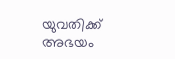യുവതിക്ക് അഭയം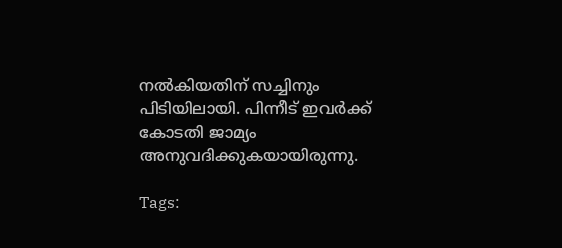നല്‍കിയതിന് സച്ചിനും പിടിയിലായി. പിന്നീട് ഇവര്‍ക്ക് കോടതി ജാമ്യം അനുവദിക്കുകയായിരുന്നു.

Tags: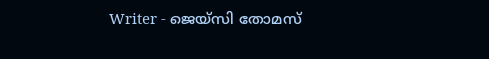Writer - ജെയ്സി തോമസ്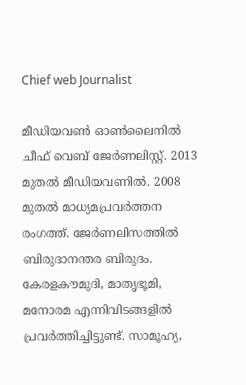Chief web Journalist

മീഡിയവൺ ഓൺലൈനിൽ ചീഫ് വെബ് ജേർണലിസ്റ്റ്. 2013 മുതൽ മീഡിയവണിൽ. 2008 മുതൽ മാധ്യമപ്രവർത്തന രംഗത്ത്. ജേർണലിസത്തിൽ ബിരുദാനന്തര ബിരുദം. കേരളകൗമുദി, മാതൃഭൂമി, മനോരമ എന്നിവിടങ്ങളിൽ പ്രവർത്തിച്ചിട്ടുണ്ട്. സാമൂഹ്യ,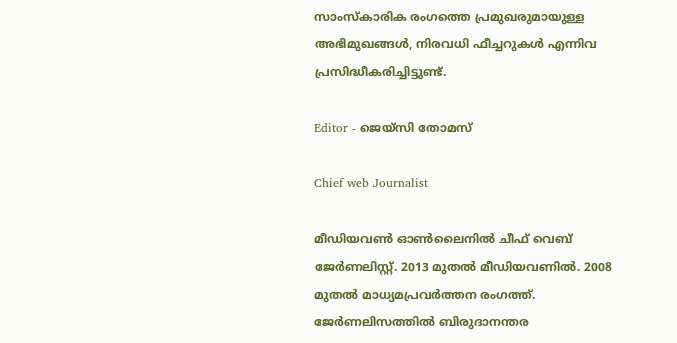സാംസ്‌കാരിക രംഗത്തെ പ്രമുഖരുമായുള്ള അഭിമുഖങ്ങൾ, നിരവധി ഫീച്ചറുകൾ എന്നിവ പ്രസിദ്ധീകരിച്ചിട്ടുണ്ട്.

Editor - ജെയ്സി തോമസ്

Chief web Journalist

മീഡിയവൺ ഓൺലൈനിൽ ചീഫ് വെബ് ജേർണലിസ്റ്റ്. 2013 മുതൽ മീഡിയവണിൽ. 2008 മുതൽ മാധ്യമപ്രവർത്തന രംഗത്ത്. ജേർണലിസത്തിൽ ബിരുദാനന്തര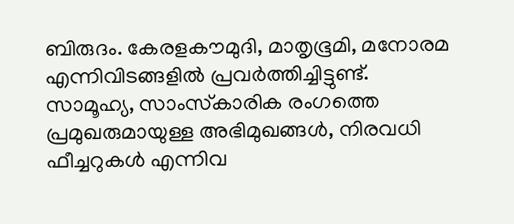ബിരുദം. കേരളകൗമുദി, മാതൃഭൂമി, മനോരമ എന്നിവിടങ്ങളിൽ പ്രവർത്തിച്ചിട്ടുണ്ട്. സാമൂഹ്യ, സാംസ്‌കാരിക രംഗത്തെ പ്രമുഖരുമായുള്ള അഭിമുഖങ്ങൾ, നിരവധി ഫീച്ചറുകൾ എന്നിവ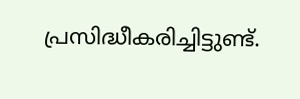പ്രസിദ്ധീകരിച്ചിട്ടുണ്ട്.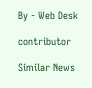By - Web Desk

contributor

Similar News